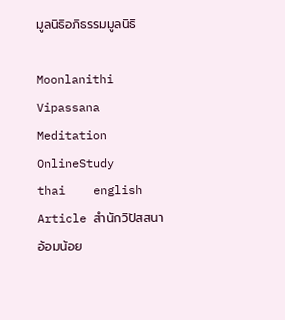มูลนิธิอภิธรรมมูลนิธิ

Moonlanithi Vipassana
Meditation
OnlineStudy
thai    english
Article สำนักวิปัสสนา
อ้อมน้อย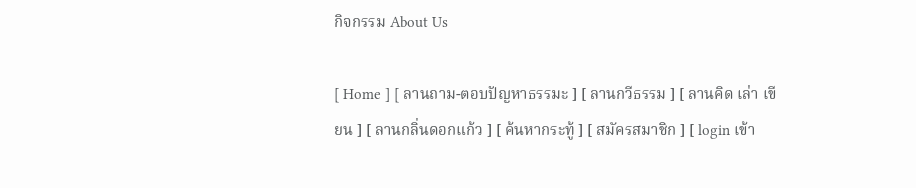กิจกรรม About Us

[ Home ] [ ลานถาม-ตอบปัญหาธรรมะ ] [ ลานกวีธรรม ] [ ลานคิด เล่า เขียน ] [ ลานกลิ่นดอกแก้ว ] [ ค้นหากระทู้ ] [ สมัครสมาชิก ] [ login เข้า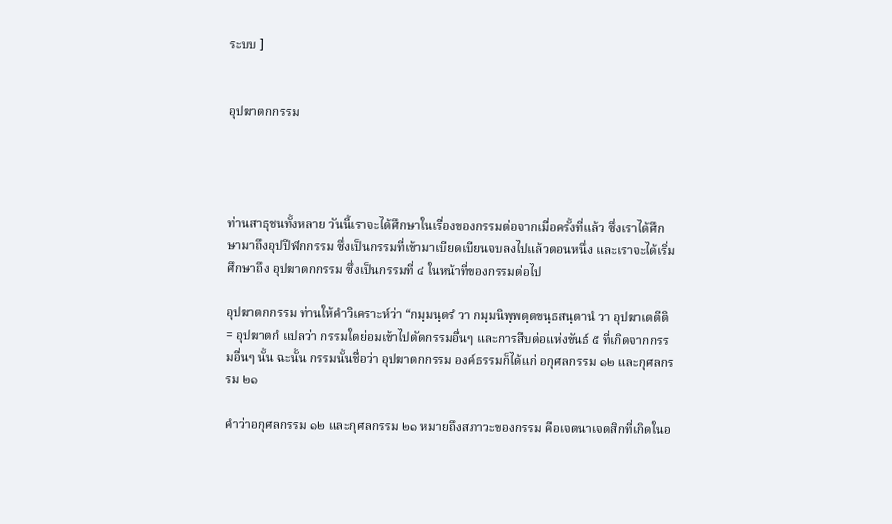ระบบ ]


อุปฆาตกกรรม




ท่านสาธุชนทั้งหลาย วันนี้เราจะได้ศึกษาในเรื่องของกรรมต่อจากเมื่อครั้งที่แล้ว ซึ่งเราได้ศึกษามาถึงอุปปีฬกกรรม ซึ่งเป็นกรรมที่เข้ามาเบียดเบียนจบลงไปแล้วตอนหนึ่ง และเราจะได้เริ่มศึกษาถึง อุปฆาตกกรรม ซึ่งเป็นกรรมที่ ๔ ในหน้าที่ของกรรมต่อไป

อุปฆาตกกรรม ท่านให้คำวิเคราะห์ว่า “กมฺมนฺตรํ วา กมฺมนิพฺพตฺตขนฺธสนฺตานํ วา อุปฆาเตตีติ = อุปฆาตกํ แปลว่า กรรมใดย่อมเข้าไปตัดกรรมอื่นๆ และการสืบต่อแห่งขันธ์ ๕ ที่เกิดจากกรรมอื่นๆ นั้น ฉะนั้น กรรมนั้นชื่อว่า อุปฆาตกกรรม องค์ธรรมก็ได้แก่ อกุศลกรรม ๑๒ และกุศลกรรม ๒๑

คำว่าอกุศลกรรม ๑๒ และกุศลกรรม ๒๑ หมายถึงสภาวะของกรรม คือเจตนาเจตสิกที่เกิดในอ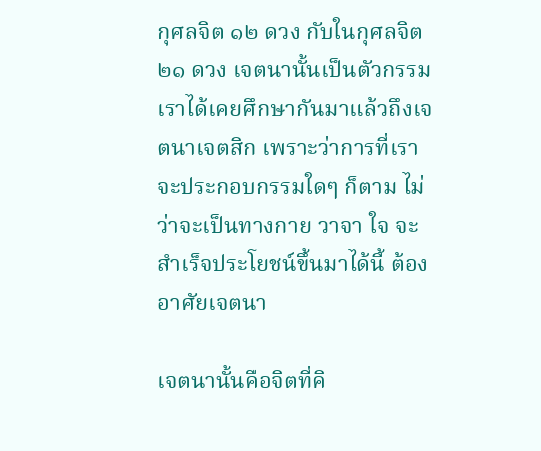กุศลจิต ๑๒ ดวง กับในกุศลจิต ๒๑ ดวง เจตนานั้นเป็นตัวกรรม เราได้เคยศึกษากันมาแล้วถึงเจตนาเจตสิก เพราะว่าการที่เราจะประกอบกรรมใดๆ ก็ตาม ไม่ว่าจะเป็นทางกาย วาจา ใจ จะสำเร็จประโยชน์ขึ้นมาได้นี้ ต้องอาศัยเจตนา

เจตนานั้นคือจิตที่คิ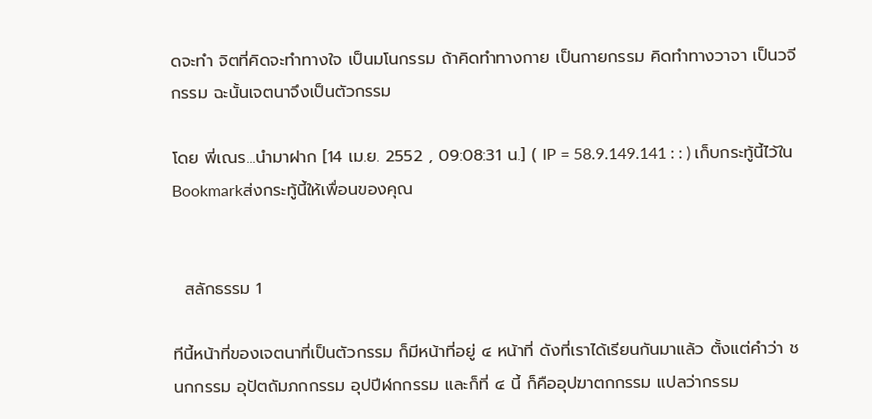ดจะทำ จิตที่คิดจะทำทางใจ เป็นมโนกรรม ถ้าคิดทำทางกาย เป็นกายกรรม คิดทำทางวาจา เป็นวจีกรรม ฉะนั้นเจตนาจึงเป็นตัวกรรม

โดย พี่เณร...นำมาฝาก [14 เม.ย. 2552 , 09:08:31 น.] ( IP = 58.9.149.141 : : ) เก็บกระทู้นี้ไว้ใน Bookmarkส่งกระทู้นี้ให้เพื่อนของคุณ


  สลักธรรม 1

ทีนี้หน้าที่ของเจตนาที่เป็นตัวกรรม ก็มีหน้าที่อยู่ ๔ หน้าที่ ดังที่เราได้เรียนกันมาแล้ว ตั้งแต่คำว่า ชนกกรรม อุปัตถัมภกกรรม อุปปีฬกกรรม และก็ที่ ๔ นี้ ก็คืออุปฆาตกกรรม แปลว่ากรรม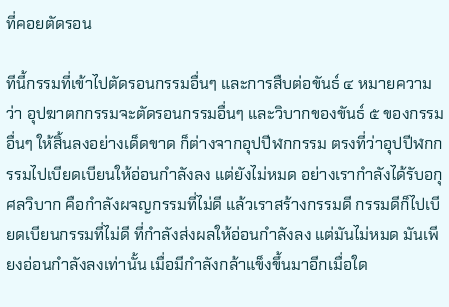ที่คอยตัดรอน

ทีนี้กรรมที่เข้าไปตัดรอนกรรมอื่นๆ และการสืบต่อขันธ์ ๔ หมายความว่า อุปฆาตกกรรมจะตัดรอนกรรมอื่นๆ และวิบากของขันธ์ ๕ ของกรรมอื่นๆ ให้สิ้นลงอย่างเด็ดขาด ก็ต่างจากอุปปีฬกกรรม ตรงที่ว่าอุปปีฬกกรรมไปเบียดเบียนให้อ่อนกำลังลง แต่ยังไม่หมด อย่างเรากำลังได้รับอกุศลวิบาก คือกำลังผจญกรรมที่ไม่ดี แล้วเราสร้างกรรมดี กรรมดีก็ไปเบียดเบียนกรรมที่ไม่ดี ที่กำลังส่งผลให้อ่อนกำลังลง แต่มันไม่หมด มันเพียงอ่อนกำลังลงเท่านั้น เมื่อมีกำลังกล้าแข็งขึ้นมาอีกเมื่อใด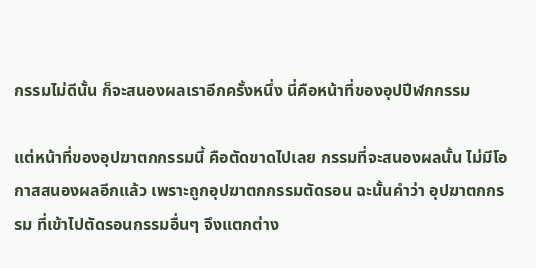กรรมไม่ดีนั้น ก็จะสนองผลเราอีกครั้งหนึ่ง นี่คือหน้าที่ของอุปปีฬกกรรม

แต่หน้าที่ของอุปฆาตกกรรมนี้ คือตัดขาดไปเลย กรรมที่จะสนองผลนั้น ไม่มีโอกาสสนองผลอีกแล้ว เพราะถูกอุปฆาตกกรรมตัดรอน ฉะนั้นคำว่า อุปฆาตกกรรม ที่เข้าไปตัดรอนกรรมอื่นๆ จึงแตกต่าง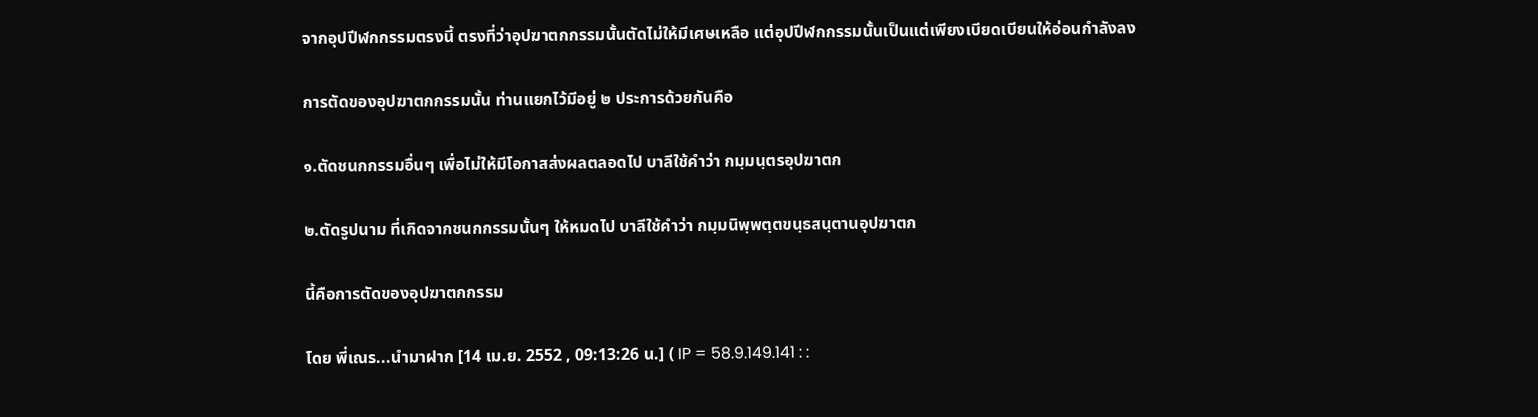จากอุปปีฬกกรรมตรงนี้ ตรงที่ว่าอุปฆาตกกรรมนั้นตัดไม่ให้มีเศษเหลือ แต่อุปปีฬกกรรมนั้นเป็นแต่เพียงเบียดเบียนให้อ่อนกำลังลง

การตัดของอุปฆาตกกรรมนั้น ท่านแยกไว้มีอยู่ ๒ ประการด้วยกันคือ

๑.ตัดชนกกรรมอื่นๆ เพื่อไม่ให้มีโอกาสส่งผลตลอดไป บาลีใช้คำว่า กมฺมนฺตรอุปฆาตก

๒.ตัดรูปนาม ที่เกิดจากชนกกรรมนั้นๆ ให้หมดไป บาลีใช้คำว่า กมฺมนิพฺพตฺตขนฺธสนฺตานอุปฆาตก

นี้คือการตัดของอุปฆาตกกรรม

โดย พี่เณร...นำมาฝาก [14 เม.ย. 2552 , 09:13:26 น.] ( IP = 58.9.149.141 : :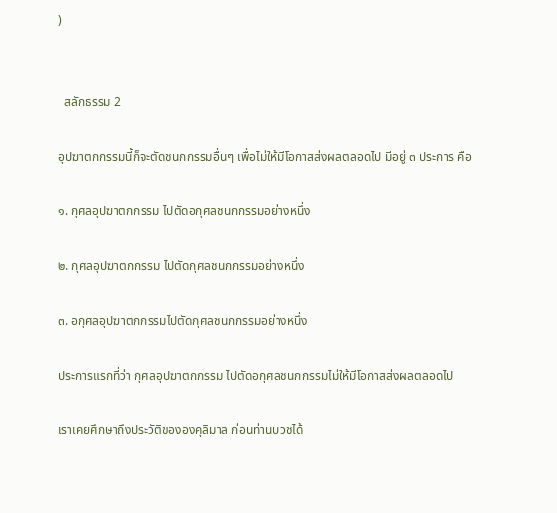)


  สลักธรรม 2

อุปฆาตกกรรมนี้ก็จะตัดชนกกรรมอื่นๆ เพื่อไม่ให้มีโอกาสส่งผลตลอดไป มีอยู่ ๓ ประการ คือ

๑. กุศลอุปฆาตกกรรม ไปตัดอกุศลชนกกรรมอย่างหนึ่ง

๒. กุศลอุปฆาตกกรรม ไปตัดกุศลชนกกรรมอย่างหนึ่ง

๓. อกุศลอุปฆาตกกรรมไปตัดกุศลชนกกรรมอย่างหนึ่ง

ประการแรกที่ว่า กุศลอุปฆาตกกรรม ไปตัดอกุศลชนกกรรมไม่ให้มีโอกาสส่งผลตลอดไป

เราเคยศึกษาถึงประวัติขององคุลิมาล ก่อนท่านบวชได้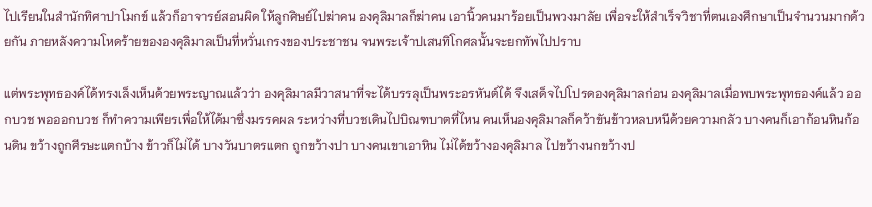ไปเรียนในสำนักทิศาปาโมกข์ แล้วก็อาจารย์สอนผิด ให้ลูกศิษย์ไปฆ่าคน องคุลิมาลก็ฆ่าคน เอานิ้วคนมาร้อยเป็นพวงมาลัย เพื่อจะให้สำเร็จวิชาที่ตนเองศึกษาเป็นจำนวนมากด้วยกัน ภายหลังความโหดร้ายขององคุลิมาลเป็นที่หวั่นเกรงของประชาชน จนพระเจ้าปเสนทิโกศลนั้นจะยกทัพไปปราบ

แต่พระพุทธองค์ได้ทรงเล็งเห็นด้วยพระญาณแล้วว่า องคุลิมาลมีวาสนาที่จะได้บรรลุเป็นพระอรหันต์ได้ จึงเสด็จไปโปรดองคุลิมาลก่อน องคุลิมาลเมื่อพบพระพุทธองค์แล้ว ออกบวช พอออกบวช ก็ทำความเพียรเพื่อให้ได้มาซึ่งมรรคผล ระหว่างที่บวชเดินไปบิณฑบาตที่ไหน คนเห็นองคุลิมาลก็คว้าขันข้าวหลบหนีด้วยความกลัว บางคนก็เอาก้อนหินก้อนดิน ขว้างถูกศีรษะแตกบ้าง ข้าวก็ไม่ได้ บางวันบาตรแตก ถูกขว้างปา บางคนเขาเอาหิน ไม่ได้ขว้างองคุลิมาล ไปขว้างนกขว้างป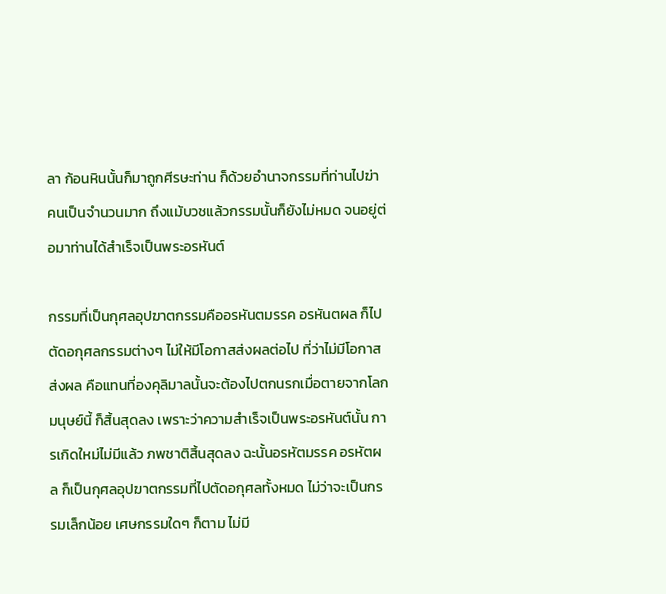ลา ก้อนหินนั้นก็มาถูกศีรษะท่าน ก็ด้วยอำนาจกรรมที่ท่านไปฆ่าคนเป็นจำนวนมาก ถึงแม้บวชแล้วกรรมนั้นก็ยังไม่หมด จนอยู่ต่อมาท่านได้สำเร็จเป็นพระอรหันต์

กรรมที่เป็นกุศลอุปฆาตกรรมคืออรหันตมรรค อรหันตผล ก็ไปตัดอกุศลกรรมต่างๆ ไม่ให้มีโอกาสส่งผลต่อไป ที่ว่าไม่มีโอกาสส่งผล คือแทนที่องคุลิมาลนั้นจะต้องไปตกนรกเมื่อตายจากโลกมนุษย์นี้ ก็สิ้นสุดลง เพราะว่าความสำเร็จเป็นพระอรหันต์นั้น การเกิดใหม่ไม่มีแล้ว ภพชาติสิ้นสุดลง ฉะนั้นอรหัตมรรค อรหัตผล ก็เป็นกุศลอุปฆาตกรรมที่ไปตัดอกุศลทั้งหมด ไม่ว่าจะเป็นกรรมเล็กน้อย เศษกรรมใดๆ ก็ตาม ไม่มี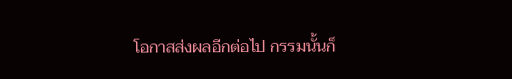โอกาสส่งผลอีกต่อไป กรรมนั้นก็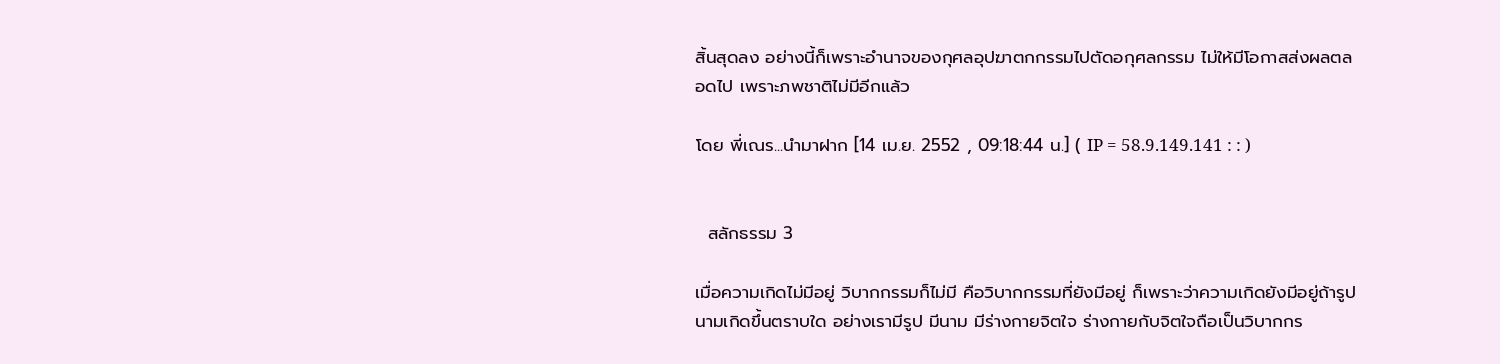สิ้นสุดลง อย่างนี้ก็เพราะอำนาจของกุศลอุปฆาตกกรรมไปตัดอกุศลกรรม ไม่ให้มีโอกาสส่งผลตลอดไป เพราะภพชาติไม่มีอีกแล้ว

โดย พี่เณร...นำมาฝาก [14 เม.ย. 2552 , 09:18:44 น.] ( IP = 58.9.149.141 : : )


  สลักธรรม 3

เมื่อความเกิดไม่มีอยู่ วิบากกรรมก็ไม่มี คือวิบากกรรมที่ยังมีอยู่ ก็เพราะว่าความเกิดยังมีอยู่ถ้ารูปนามเกิดขึ้นตราบใด อย่างเรามีรูป มีนาม มีร่างกายจิตใจ ร่างกายกับจิตใจถือเป็นวิบากกร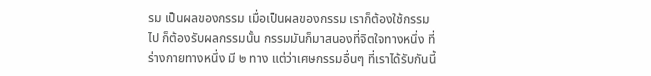รม เป็นผลของกรรม เมื่อเป็นผลของกรรม เราก็ต้องใช้กรรมไป ก็ต้องรับผลกรรมนั้น กรรมมันก็มาสนองที่จิตใจทางหนึ่ง ที่ร่างกายทางหนึ่ง มี ๒ ทาง แต่ว่าเศษกรรมอื่นๆ ที่เราได้รับกันนี้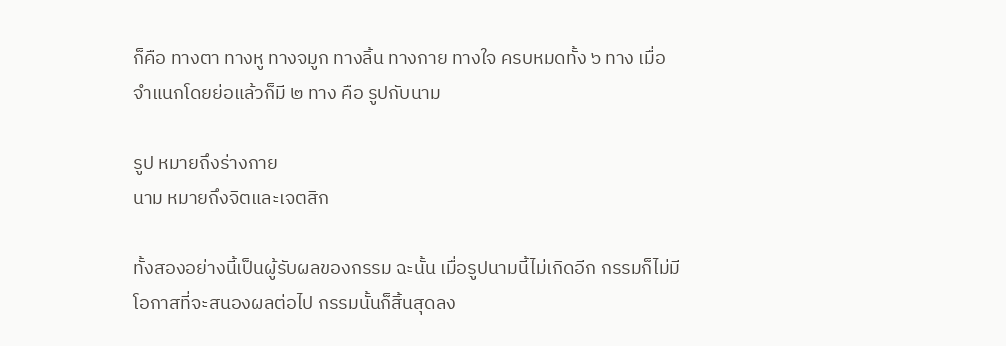ก็คือ ทางตา ทางหู ทางจมูก ทางลิ้น ทางกาย ทางใจ ครบหมดทั้ง ๖ ทาง เมื่อจำแนกโดยย่อแล้วก็มี ๒ ทาง คือ รูปกับนาม

รูป หมายถึงร่างกาย
นาม หมายถึงจิตและเจตสิก

ทั้งสองอย่างนี้เป็นผู้รับผลของกรรม ฉะนั้น เมื่อรูปนามนี้ไม่เกิดอีก กรรมก็ไม่มีโอกาสที่จะสนองผลต่อไป กรรมนั้นก็สิ้นสุดลง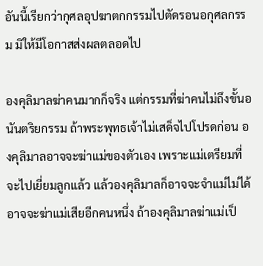อันนี้เรียกว่ากุศลอุปฆาตกกรรมไปตัดรอนอกุศลกรรม มิให้มีโอกาสส่งผลตลอดไป

องคุลิมาลฆ่าคนมากก็จริง แต่กรรมที่ฆ่าคนไม่ถึงขั้นอนันตริยกรรม ถ้าพระพุทธเจ้าไม่เสด็จไปโปรดก่อน องคุลิมาลอาจจะฆ่าแม่ของตัวเอง เพราะแม่เตรียมที่จะไปเยี่ยมลูกแล้ว แล้วองคุลิมาลก็อาจจะจำแม่ไม่ได้ อาจจะฆ่าแม่เสียอีกคนหนึ่ง ถ้าองคุลิมาลฆ่าแม่เป็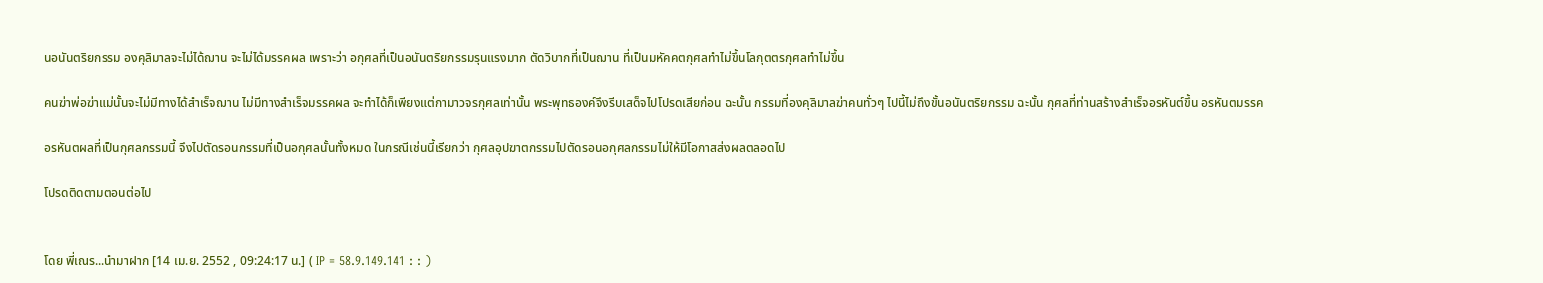นอนันตริยกรรม องคุลิมาลจะไม่ได้ฌาน จะไม่ได้มรรคผล เพราะว่า อกุศลที่เป็นอนันตริยกรรมรุนแรงมาก ตัดวิบากที่เป็นฌาน ที่เป็นมหัคคตกุศลทำไม่ขึ้นโลกุตตรกุศลทำไม่ขึ้น

คนฆ่าพ่อฆ่าแม่นั้นจะไม่มีทางได้สำเร็จฌาน ไม่มีทางสำเร็จมรรคผล จะทำได้ก็เพียงแต่กามาวจรกุศลเท่านั้น พระพุทธองค์จึงรีบเสด็จไปโปรดเสียก่อน ฉะนั้น กรรมที่องคุลิมาลฆ่าคนทั่วๆ ไปนี้ไม่ถึงขั้นอนันตริยกรรม ฉะนั้น กุศลที่ท่านสร้างสำเร็จอรหันต์ขึ้น อรหันตมรรค

อรหันตผลที่เป็นกุศลกรรมนี้ จึงไปตัดรอนกรรมที่เป็นอกุศลนั้นทั้งหมด ในกรณีเช่นนี้เรียกว่า กุศลอุปฆาตกรรมไปตัดรอนอกุศลกรรมไม่ให้มีโอกาสส่งผลตลอดไป

โปรดติดตามตอนต่อไป


โดย พี่เณร...นำมาฝาก [14 เม.ย. 2552 , 09:24:17 น.] ( IP = 58.9.149.141 : : )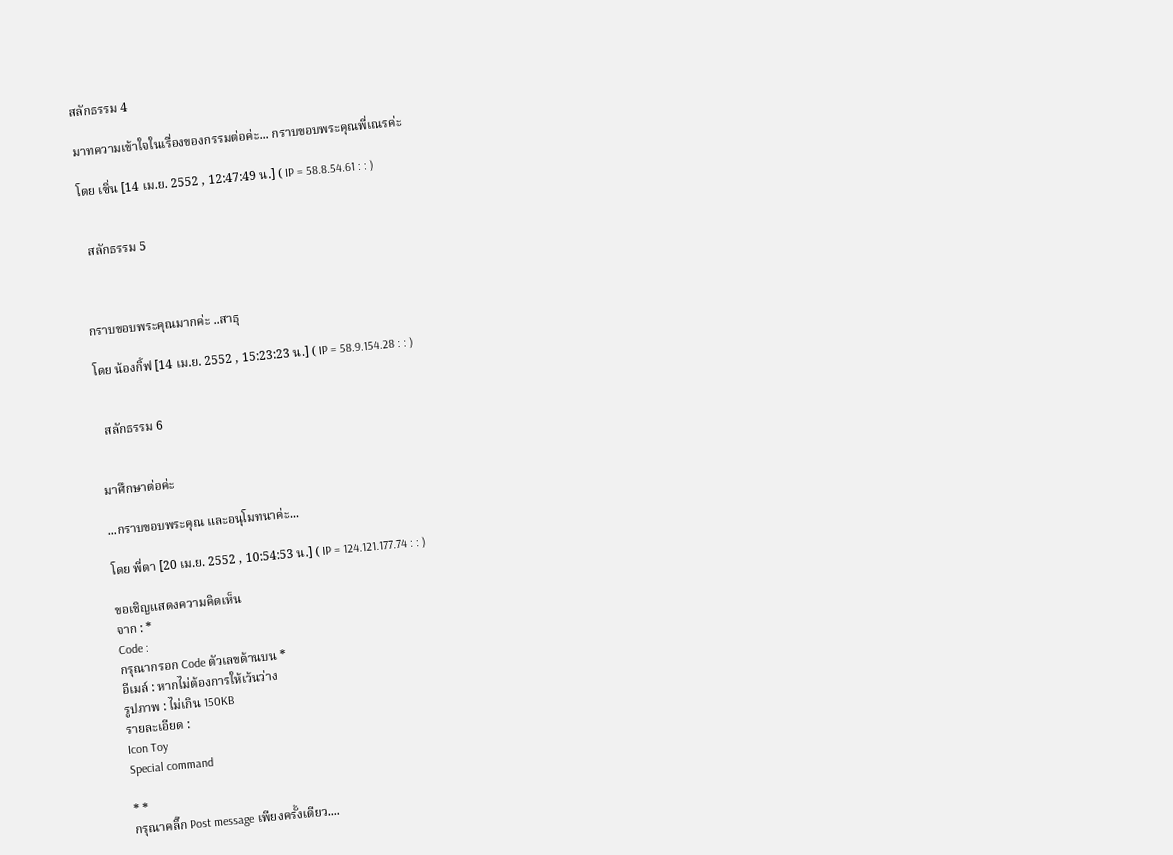สลักธรรม 4

มาทความเข้าใจในเรื่องของกรรมต่อค่ะ... กราบขอบพระคุณพี่เณรค่ะ

โดย เซิ่น [14 เม.ย. 2552 , 12:47:49 น.] ( IP = 58.8.54.61 : : )


  สลักธรรม 5



กราบขอบพระคุณมากค่ะ ..สาธุ

โดย น้องกิ้ฟ [14 เม.ย. 2552 , 15:23:23 น.] ( IP = 58.9.154.28 : : )


  สลักธรรม 6


มาศึกษาต่อค่ะ

...กราบขอบพระคุณ และอนุโมทนาค่ะ...

โดย พี่ดา [20 เม.ย. 2552 , 10:54:53 น.] ( IP = 124.121.177.74 : : )

ขอเชิญแสดงความคิดเห็น
จาก : *
Code :
กรุณากรอก Code ตัวเลขด้านบน *
อีเมล์ : หากไม่ต้องการให้เว้นว่าง
รูปภาพ : ไม่เกิน 150KB
รายละเอียด :
Icon Toy
Special command

* *
กรุณาคลิ๊ก Post message เพียงครั้งเดียว....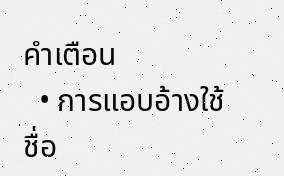คำเตือน
  • การแอบอ้างใช้ชื่อ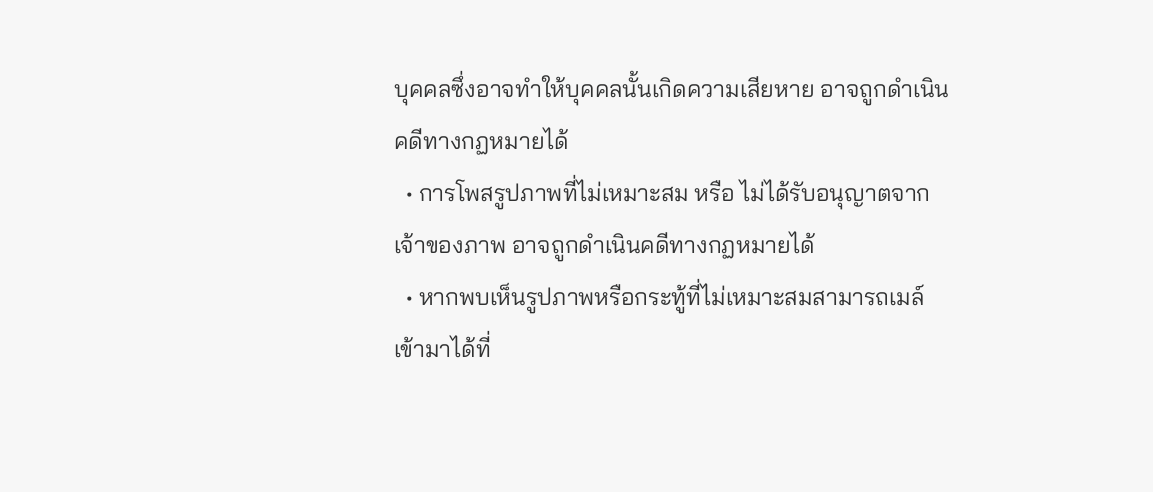บุคคลซึ่งอาจทำให้บุคคลนั้นเกิดความเสียหาย อาจถูกดำเนินคดีทางกฏหมายได้
  • การโพสรูปภาพที่ไม่เหมาะสม หรือ ไม่ได้รับอนุญาตจากเจ้าของภาพ อาจถูกดำเนินคดีทางกฏหมายได้
  • หากพบเห็นรูปภาพหรือกระทู้ที่ไม่เหมาะสมสามารถเมล์เข้ามาได้ที่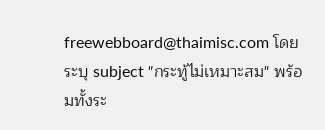freewebboard@thaimisc.com โดยระบุ subject "กระทู้ไม่เหมาะสม" พร้อมทั้งระ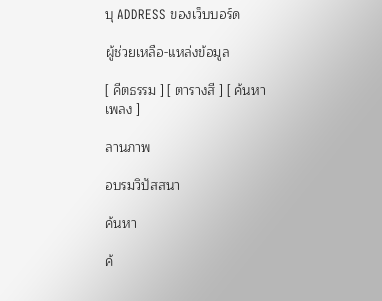บุ ADDRESS ของเว็บบอร์ด

ผู้ช่วยเหลือ-แหล่งข้อมูล

[ คีตธรรม ] [ ตารางสี ] [ ค้นหาเพลง ]

ลานภาพ

อบรมวิปัสสนา

ค้นหา

ค้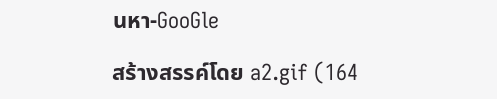นหา-GooGle

สร้างสรรค์โดย a2.gif (164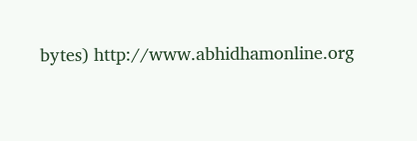bytes) http://www.abhidhamonline.org